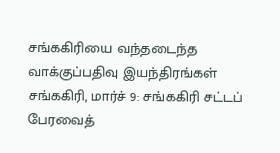சங்ககிரியை வந்தடைந்த வாக்குப்பதிவு இயந்திரங்கள்
சங்ககிரி, மார்ச் 9: சங்ககிரி சட்டப் பேரவைத்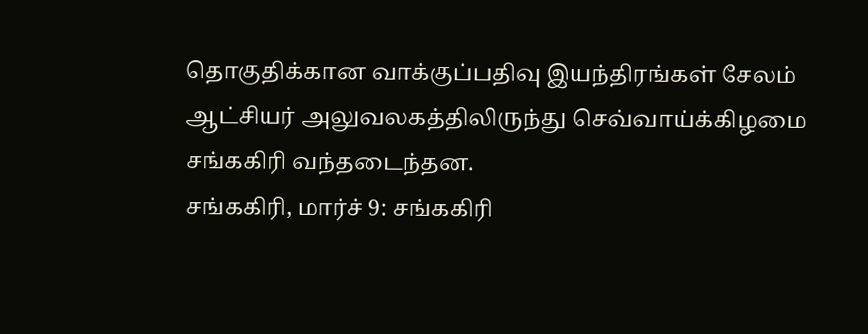தொகுதிக்கான வாக்குப்பதிவு இயந்திரங்கள் சேலம் ஆட்சியர் அலுவலகத்திலிருந்து செவ்வாய்க்கிழமை சங்ககிரி வந்தடைந்தன.
சங்ககிரி, மார்ச் 9: சங்ககிரி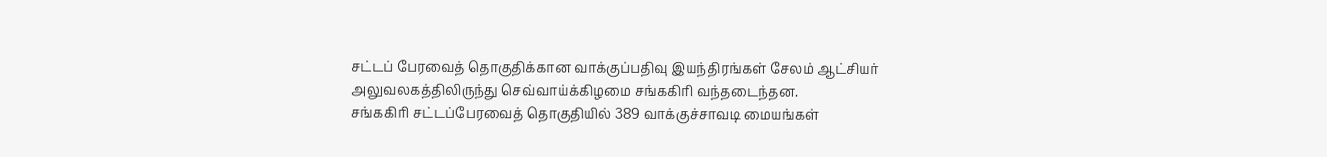சட்டப் பேரவைத் தொகுதிக்கான வாக்குப்பதிவு இயந்திரங்கள் சேலம் ஆட்சியர் அலுவலகத்திலிருந்து செவ்வாய்க்கிழமை சங்ககிரி வந்தடைந்தன.
சங்ககிரி சட்டப்பேரவைத் தொகுதியில் 389 வாக்குச்சாவடி மையங்கள்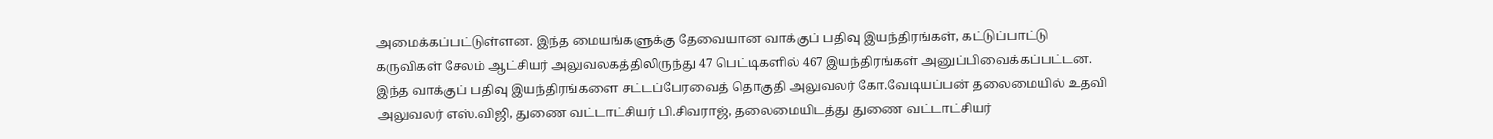அமைக்கப்பட்டுள்ளன. இந்த மையங்களுக்கு தேவையான வாக்குப் பதிவு இயந்திரங்கள், கட்டுப்பாட்டு கருவிகள் சேலம் ஆட்சியர் அலுவலகத்திலிருந்து 47 பெட்டிகளில் 467 இயந்திரங்கள் அனுப்பிவைக்கப்பட்டன. இந்த வாக்குப் பதிவு இயந்திரங்களை சட்டப்பேரவைத் தொகுதி அலுவலர் கோ.வேடியப்பன் தலைமையில் உதவி அலுவலர் எஸ்.விஜி, துணை வட்டாட்சியர் பி.சிவராஜ், தலைமையிடத்து துணை வட்டாட்சியர்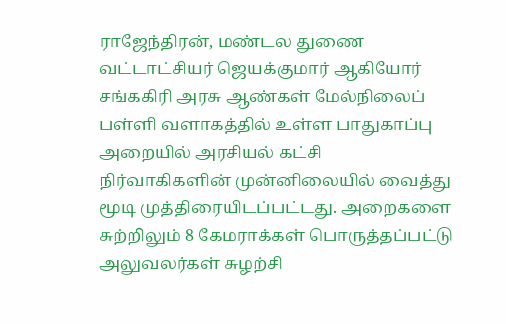ராஜேந்திரன், மண்டல துணை வட்டாட்சியர் ஜெயக்குமார் ஆகியோர் சங்ககிரி அரசு ஆண்கள் மேல்நிலைப் பள்ளி வளாகத்தில் உள்ள பாதுகாப்பு அறையில் அரசியல் கட்சி நிர்வாகிகளின் முன்னிலையில் வைத்து மூடி முத்திரையிடப்பட்டது. அறைகளை சுற்றிலும் 8 கேமராக்கள் பொருத்தப்பட்டு அலுவலர்கள் சுழற்சி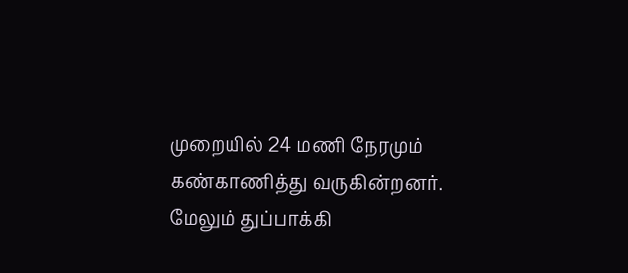முறையில் 24 மணி நேரமும் கண்காணித்து வருகின்றனர். மேலும் துப்பாக்கி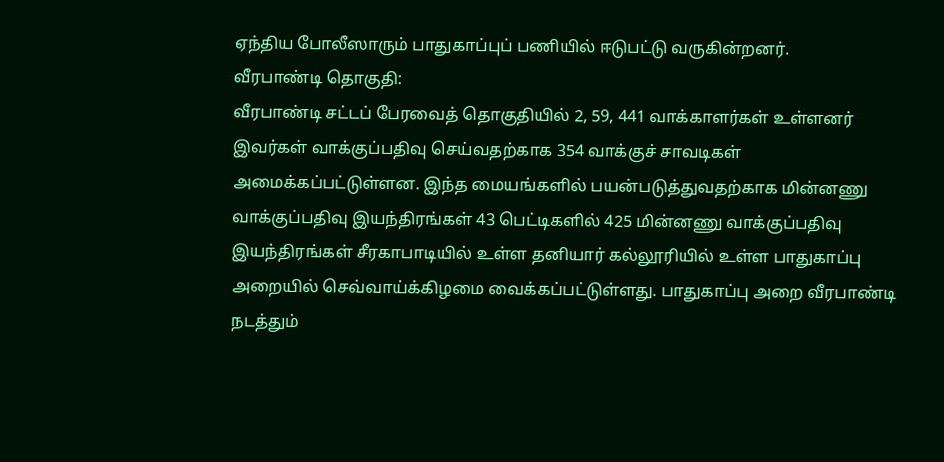ஏந்திய போலீஸாரும் பாதுகாப்புப் பணியில் ஈடுபட்டு வருகின்றனர்.
வீரபாண்டி தொகுதி:
வீரபாண்டி சட்டப் பேரவைத் தொகுதியில் 2, 59, 441 வாக்காளர்கள் உள்ளனர் இவர்கள் வாக்குப்பதிவு செய்வதற்காக 354 வாக்குச் சாவடிகள் அமைக்கப்பட்டுள்ளன. இந்த மையங்களில் பயன்படுத்துவதற்காக மின்னணு வாக்குப்பதிவு இயந்திரங்கள் 43 பெட்டிகளில் 425 மின்னணு வாக்குப்பதிவு இயந்திரங்கள் சீரகாபாடியில் உள்ள தனியார் கல்லூரியில் உள்ள பாதுகாப்பு அறையில் செவ்வாய்க்கிழமை வைக்கப்பட்டுள்ளது. பாதுகாப்பு அறை வீரபாண்டி நடத்தும்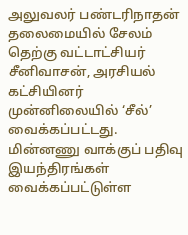அலுவலர் பண்டரிநாதன் தலைமையில் சேலம் தெற்கு வட்டாட்சியர் சீனிவாசன், அரசியல் கட்சியினர் முன்னிலையில் ‘சீல்’ வைக்கப்பட்டது. மின்னணு வாக்குப் பதிவு இயந்திரங்கள் வைக்கப்பட்டுள்ள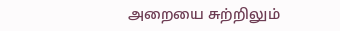அறையை சுற்றிலும்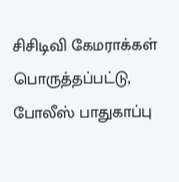சிசிடிவி கேமராக்கள் பொருத்தப்பட்டு, போலீஸ் பாதுகாப்பு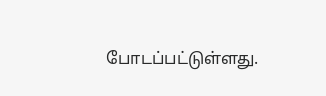போடப்பட்டுள்ளது.